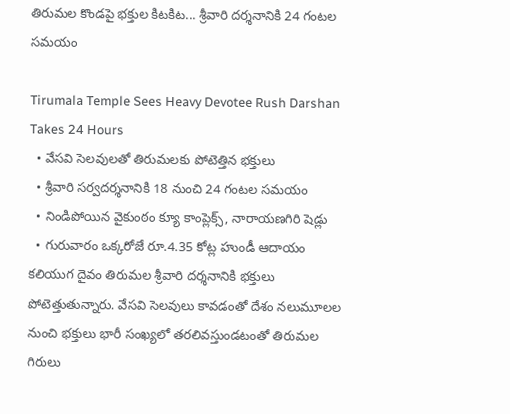తిరుమల కొండపై భక్తుల కిటకిట... శ్రీవారి దర్శనానికి 24 గంటల సమయం

Tirumala Temple Sees Heavy Devotee Rush Darshan Takes 24 Hours
  • వేసవి సెలవులతో తిరుమలకు పోటెత్తిన భక్తులు
  • శ్రీవారి సర్వదర్శనానికి 18 నుంచి 24 గంటల సమయం
  • నిండిపోయిన వైకుంఠం క్యూ కాంప్లెక్స్, నారాయణగిరి షెడ్లు
  • గురువారం ఒక్కరోజే రూ.4.35 కోట్ల హుండీ ఆదాయం
కలియుగ దైవం తిరుమల శ్రీవారి దర్శనానికి భక్తులు పోటెత్తుతున్నారు. వేసవి సెలవులు కావడంతో దేశం నలుమూలల నుంచి భక్తులు భారీ సంఖ్యలో తరలివస్తుండటంతో తిరుమల గిరులు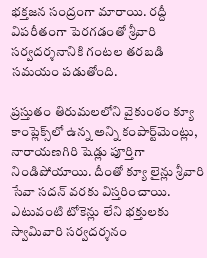భక్తజన సంద్రంగా మారాయి. రద్దీ విపరీతంగా పెరగడంతో శ్రీవారి సర్వదర్శనానికి గంటల తరబడి సమయం పడుతోంది.

ప్రస్తుతం తిరుమలలోని వైకుంఠం క్యూ కాంప్లెక్స్‌లో ఉన్న అన్ని కంపార్ట్‌మెంట్లు, నారాయణగిరి షెడ్లు పూర్తిగా నిండిపోయాయి. దీంతో క్యూ లైన్లు శ్రీవారి సేవా సదన్ వరకు విస్తరించాయి. ఎటువంటి టోకెన్లు లేని భక్తులకు స్వామివారి సర్వదర్శనం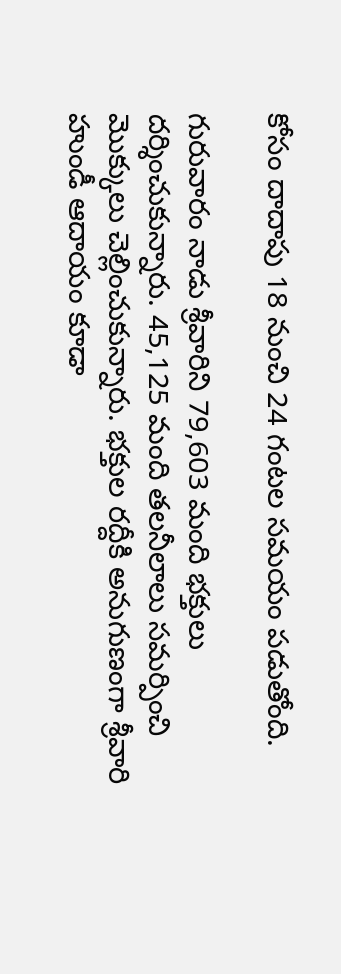కోసం దాదాపు 18 నుంచి 24 గంటల సమయం పడుతోంది.

గురువారం నాడు శ్రీవారిని 79,603 మంది భక్తులు దర్శించుకున్నారు. 45,125 మంది తలనీలాలు సమర్పించి మొక్కులు చెల్లించుకున్నారు. భక్తుల రద్దీకి అనుగుణంగా శ్రీవారి హుండీ ఆదాయం కూడా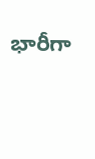భారీగా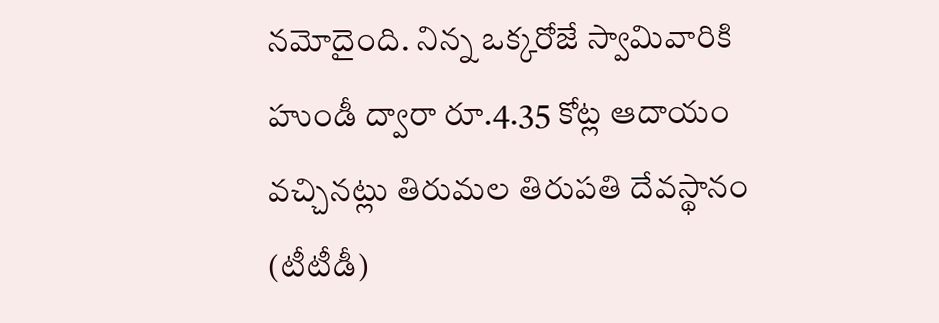నమోదైంది. నిన్న ఒక్కరోజే స్వామివారికి హుండీ ద్వారా రూ.4.35 కోట్ల ఆదాయం వచ్చినట్లు తిరుమల తిరుపతి దేవస్థానం (టీటీడీ)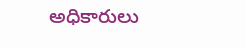అధికారులు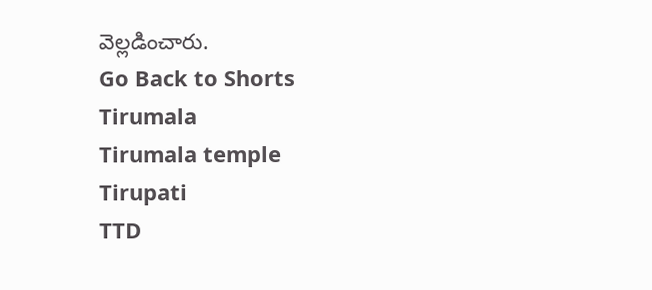వెల్లడించారు.
Go Back to Shorts
Tirumala
Tirumala temple
Tirupati
TTD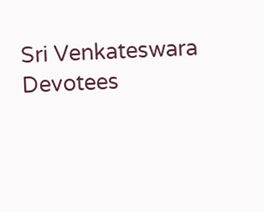Sri Venkateswara
Devotees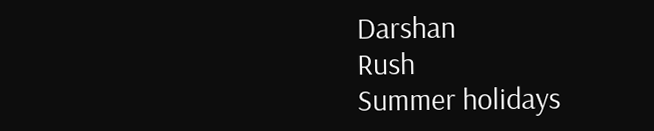Darshan
Rush
Summer holidays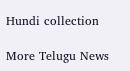Hundi collection

More Telugu News